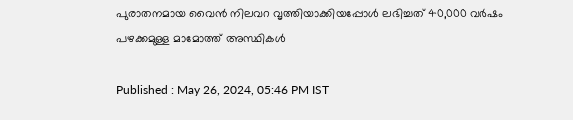പുരാതനമായ വൈന്‍ നിലവറ വൃത്തിയാക്കിയപ്പോള്‍ ലഭിച്ചത് 40,000 വർഷം പഴക്കമുള്ള മാമോത്ത് അസ്ഥികൾ

Published : May 26, 2024, 05:46 PM IST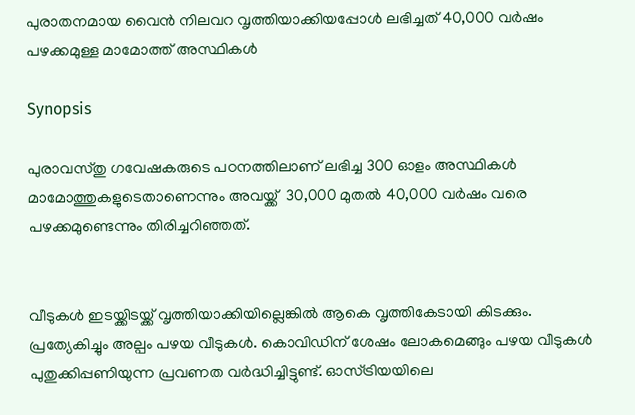പുരാതനമായ വൈന്‍ നിലവറ വൃത്തിയാക്കിയപ്പോള്‍ ലഭിച്ചത് 40,000 വർഷം പഴക്കമുള്ള മാമോത്ത് അസ്ഥികൾ

Synopsis

പുരാവസ്തു ഗവേഷകരുടെ പഠനത്തിലാണ് ലഭിച്ച 300 ഓളം അസ്ഥികള്‍ മാമോത്തുകളുടെതാണെന്നും അവയ്ക്ക്  30,000 മുതൽ 40,000 വർഷം വരെ പഴക്കമുണ്ടെന്നും തിരിച്ചറിഞ്ഞത്.


വീടുകള്‍ ഇടയ്ക്കിടയ്ക്ക് വൃത്തിയാക്കിയില്ലെങ്കില്‍ ആകെ വൃത്തികേടായി കിടക്കും. പ്രത്യേകിച്ചും അല്പം പഴയ വീടുകള്‍. കൊവിഡിന് ശേഷം ലോകമെങ്ങും പഴയ വീടുകള്‍ പുതുക്കിപ്പണിയുന്ന പ്രവണത വര്‍ദ്ധിച്ചിട്ടുണ്ട്. ഓസ്ട്രിയയിലെ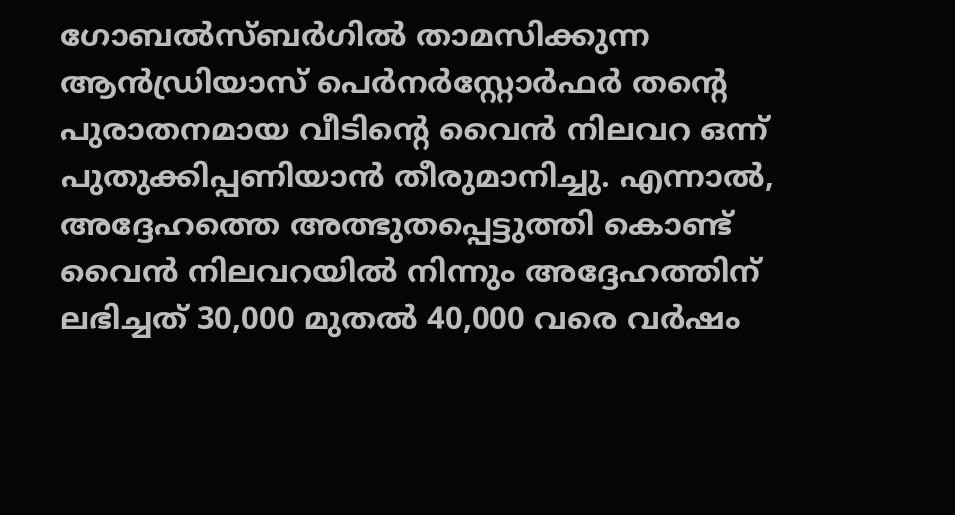ഗോബൽസ്ബർഗിൽ താമസിക്കുന്ന ആൻഡ്രിയാസ് പെർനർസ്റ്റോർഫർ തന്‍റെ പുരാതനമായ വീടിന്‍റെ വൈൻ നിലവറ ഒന്ന് പുതുക്കിപ്പണിയാന്‍ തീരുമാനിച്ചു. എന്നാല്‍, അദ്ദേഹത്തെ അത്ഭുതപ്പെട്ടുത്തി കൊണ്ട് വൈന്‍ നിലവറയില്‍ നിന്നും അദ്ദേഹത്തിന് ലഭിച്ചത് 30,000 മുതല്‍ 40,000 വരെ വര്‍ഷം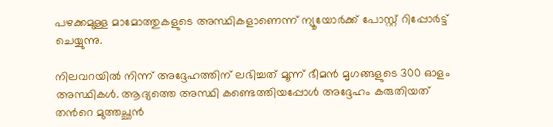പഴക്കമുള്ള മാമോത്തുകളുടെ അസ്ഥികളാണെന്ന് ന്യൂയോർക്ക് പോസ്റ്റ് റിപ്പോര്‍ട്ട് ചെയ്യുന്നു.

നിലവറയില്‍ നിന്ന് അദ്ദേഹത്തിന് ലഭിച്ചത് മൂന്ന് ഭീമൻ മൃഗങ്ങളുടെ 300 ഓളം അസ്ഥികൾ. ആദ്യത്തെ അസ്ഥി കണ്ടെത്തിയപ്പോള്‍ അദ്ദേഹം കരുതിയത് തന്‍റെ മുത്തച്ഛന്‍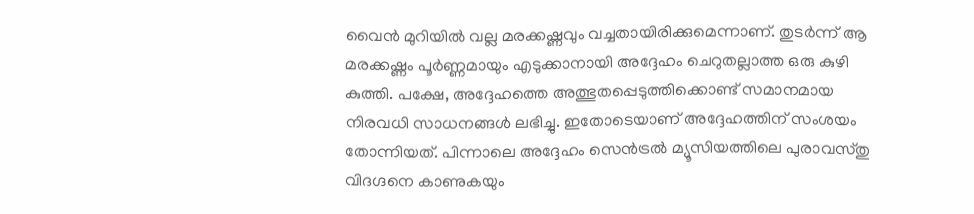വൈന്‍ മുറിയില്‍ വല്ല മരക്കഷ്ണവും വച്ചതായിരിക്കുമെന്നാണ്. തുടര്‍ന്ന് ആ മരക്കഷ്ണം പൂര്‍ണ്ണമായും എടുക്കാനായി അദ്ദേഹം ചെറുതല്ലാത്ത ഒരു കുഴി കുത്തി. പക്ഷേ, അദ്ദേഹത്തെ അത്ഭുതപ്പെടുത്തിക്കൊണ്ട് സമാനമായ നിരവധി സാധനങ്ങള്‍ ലഭിച്ചു. ഇതോടെയാണ് അദ്ദേഹത്തിന് സംശയം തോന്നിയത്. പിന്നാലെ അദ്ദേഹം സെൻട്രൽ മ്യൂസിയത്തിലെ പുരാവസ്തു വിദഗ്ദനെ കാണുകയും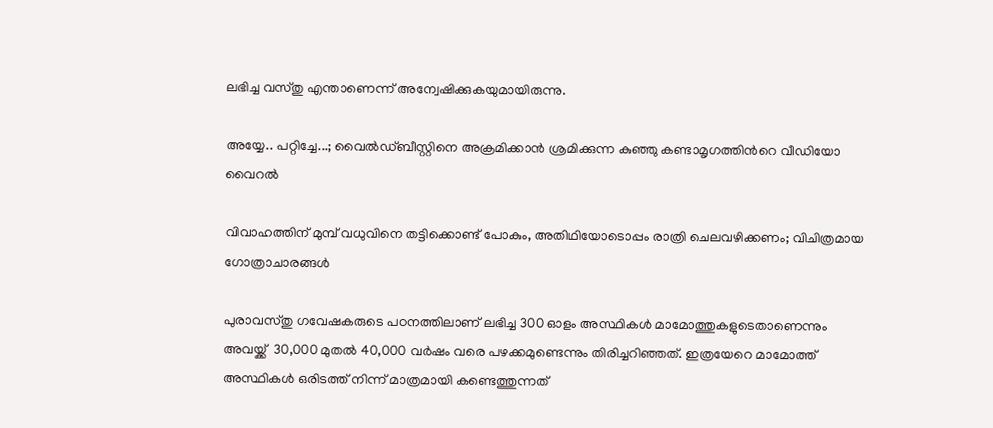ലഭിച്ച വസ്തു എന്താണെന്ന് അന്വേഷിക്കുകയുമായിരുന്നു.

അയ്യേ.. പറ്റിച്ചേ...; വൈല്‍ഡ്ബീസ്റ്റിനെ അക്രമിക്കാന്‍ ശ്രമിക്കുന്ന കുഞ്ഞു കണ്ടാമൃഗത്തിന്‍റെ വീഡിയോ വൈറല്‍

വിവാഹത്തിന് മുമ്പ് വധുവിനെ തട്ടിക്കൊണ്ട് പോകും, അതിഥിയോടൊപ്പം രാത്രി ചെലവഴിക്കണം; വിചിത്രമായ ഗോത്രാചാരങ്ങൾ

പുരാവസ്തു ഗവേഷകരുടെ പഠനത്തിലാണ് ലഭിച്ച 300 ഓളം അസ്ഥികള്‍ മാമോത്തുകളുടെതാണെന്നും അവയ്ക്ക്  30,000 മുതൽ 40,000 വർഷം വരെ പഴക്കമുണ്ടെന്നും തിരിച്ചറിഞ്ഞത്. ഇത്രയേറെ മാമോത്ത് അസ്ഥികൾ ഒരിടത്ത് നിന്ന് മാത്രമായി കണ്ടെത്തുന്നത്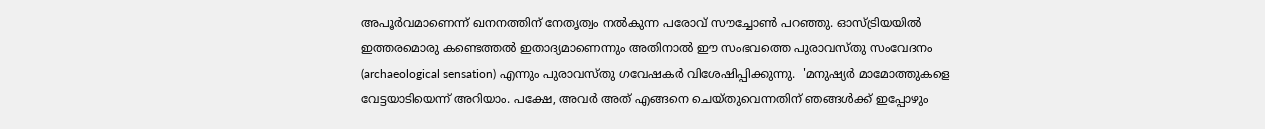അപൂർവമാണെന്ന് ഖനനത്തിന് നേതൃത്വം നൽകുന്ന പരോവ് സൗച്ചോൺ പറഞ്ഞു. ഓസ്ട്രിയയിൽ ഇത്തരമൊരു കണ്ടെത്തൽ ഇതാദ്യമാണെന്നും അതിനാല്‍ ഈ സംഭവത്തെ പുരാവസ്തു സംവേദനം (archaeological sensation) എന്നും പുരാവസ്തു ഗവേഷകര്‍ വിശേഷിപ്പിക്കുന്നു.  'മനുഷ്യർ മാമോത്തുകളെ വേട്ടയാടിയെന്ന് അറിയാം. പക്ഷേ, അവർ അത് എങ്ങനെ ചെയ്തുവെന്നതിന് ഞങ്ങൾക്ക് ഇപ്പോഴും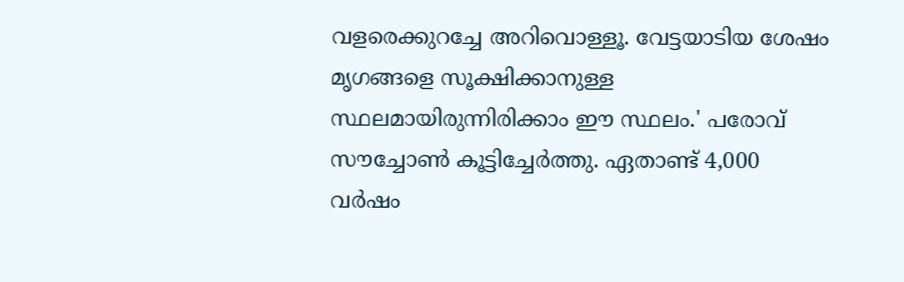വളരെക്കുറച്ചേ അറിവൊള്ളൂ. വേട്ടയാടിയ ശേഷം മൃഗങ്ങളെ സൂക്ഷിക്കാനുള്ള സ്ഥലമായിരുന്നിരിക്കാം ഈ സ്ഥലം.' പരോവ് സൗച്ചോൺ കൂട്ടിച്ചേര്‍ത്തു. ഏതാണ്ട് 4,000 വര്‍ഷം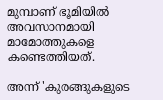മുമ്പാണ് ഭൂമിയില്‍ അവസാനമായി മാമോത്തുകളെ കണ്ടെത്തിയത്.

അന്ന് 'കുരങ്ങുകളുടെ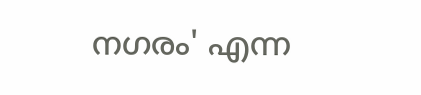നഗരം' എന്ന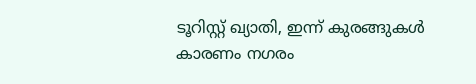ടൂറിസ്റ്റ് ഖ്യാതി, ഇന്ന് കുരങ്ങുകള്‍ കാരണം നഗരം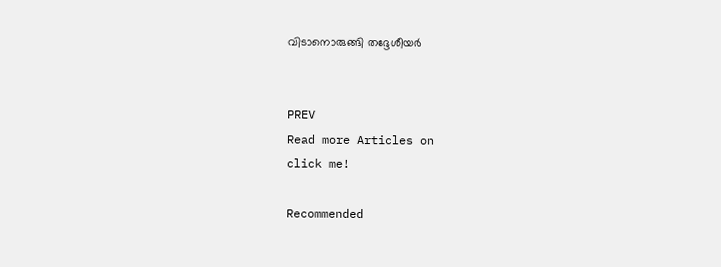വിടാനൊരുങ്ങി തദ്ദേശീയർ


PREV
Read more Articles on
click me!

Recommended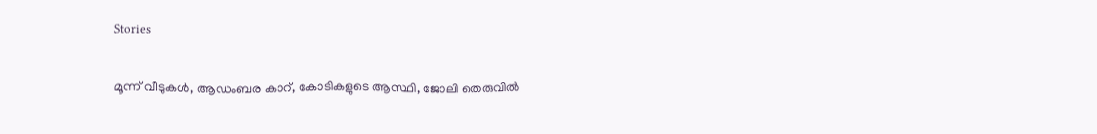Stories

മൂന്ന് വീടുകൾ, ആഡംബര കാറ്, കോടികളുടെ ആസ്ഥി, ജോലി തെരുവിൽ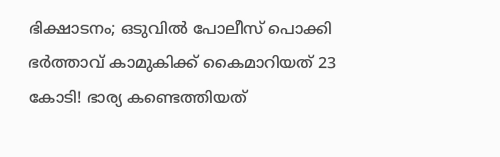ഭിക്ഷാടനം; ഒടുവിൽ പോലീസ് പൊക്കി
ഭർത്താവ് കാമുകിക്ക് കൈമാറിയത് 23 കോടി! ഭാര്യ കണ്ടെത്തിയത്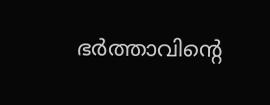ഭർത്താവിന്‍റെ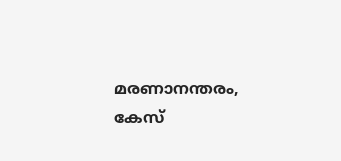മരണാനന്തരം, കേസ്